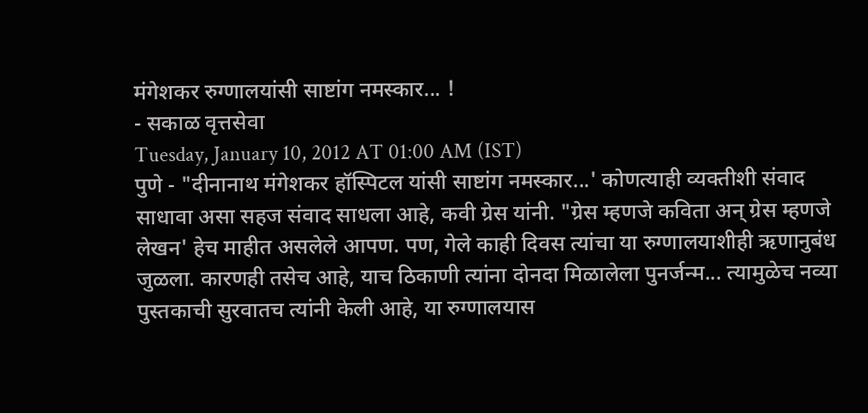मंगेशकर रुग्णालयांसी साष्टांग नमस्कार... !
- सकाळ वृत्तसेवा
Tuesday, January 10, 2012 AT 01:00 AM (IST)
पुणे - "दीनानाथ मंगेशकर हॉस्पिटल यांसी साष्टांग नमस्कार...' कोणत्याही व्यक्तीशी संवाद साधावा असा सहज संवाद साधला आहे, कवी ग्रेस यांनी. "ग्रेस म्हणजे कविता अन् ग्रेस म्हणजे लेखन' हेच माहीत असलेले आपण. पण, गेले काही दिवस त्यांचा या रुग्णालयाशीही ऋणानुबंध जुळला. कारणही तसेच आहे, याच ठिकाणी त्यांना दोनदा मिळालेला पुनर्जन्म... त्यामुळेच नव्या पुस्तकाची सुरवातच त्यांनी केली आहे, या रुग्णालयास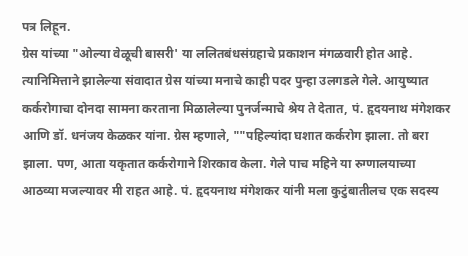पत्र लिहून.
ग्रेस यांच्या "ओल्या वेळूची बासरी' या ललितबंधसंग्रहाचे प्रकाशन मंगळवारी होत आहे. त्यानिमित्ताने झालेल्या संवादात ग्रेस यांच्या मनाचे काही पदर पुन्हा उलगडले गेले. आयुष्यात कर्करोगाचा दोनदा सामना करताना मिळालेल्या पुनर्जन्माचे श्रेय ते देतात, पं. हृदयनाथ मंगेशकर आणि डॉ. धनंजय केळकर यांना. ग्रेस म्हणाले, ""पहिल्यांदा घशात कर्करोग झाला. तो बरा झाला. पण, आता यकृतात कर्करोगाने शिरकाव केला. गेले पाच महिने या रुग्णालयाच्या आठव्या मजल्यावर मी राहत आहे. पं. हृदयनाथ मंगेशकर यांनी मला कुटुंबातीलच एक सदस्य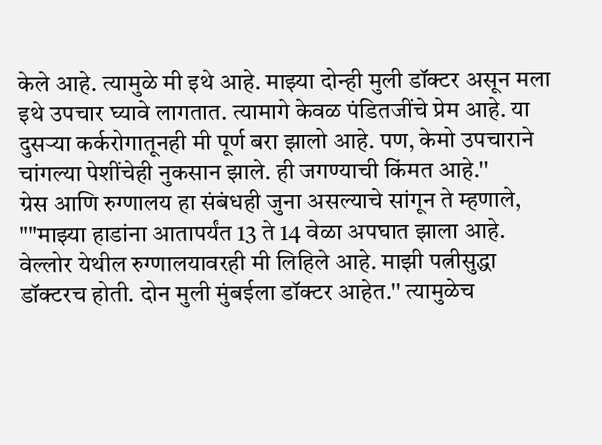केले आहे. त्यामुळे मी इथे आहे. माझ्या दोन्ही मुली डॉक्टर असून मला इथे उपचार घ्यावे लागतात. त्यामागे केवळ पंडितजींचे प्रेम आहे. या दुसऱ्या कर्करोगातूनही मी पूर्ण बरा झालो आहे. पण, केमो उपचाराने चांगल्या पेशींचेही नुकसान झाले. ही जगण्याची किंमत आहे.''
ग्रेस आणि रुग्णालय हा संबंधही जुना असल्याचे सांगून ते म्हणाले, ""माझ्या हाडांना आतापर्यंत 13 ते 14 वेळा अपघात झाला आहे. वेल्लोर येथील रुग्णालयावरही मी लिहिले आहे. माझी पत्नीसुद्धा डॉक्टरच होती. दोन मुली मुंबईला डॉक्टर आहेत.'' त्यामुळेच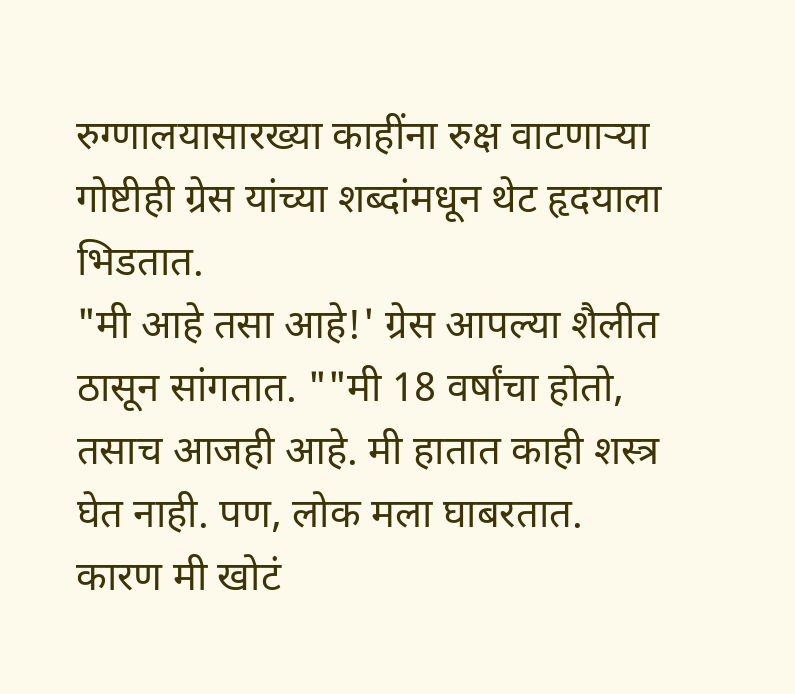रुग्णालयासारख्या काहींना रुक्ष वाटणाऱ्या गोष्टीही ग्रेस यांच्या शब्दांमधून थेट हृदयाला भिडतात.
"मी आहे तसा आहे!' ग्रेस आपल्या शैलीत ठासून सांगतात. ""मी 18 वर्षांचा होतो, तसाच आजही आहे. मी हातात काही शस्त्र घेत नाही. पण, लोक मला घाबरतात. कारण मी खोटं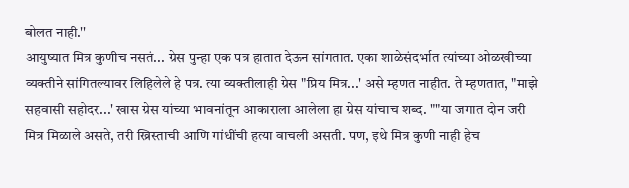बोलत नाही.''
आयुष्यात मित्र कुणीच नसतं... ग्रेस पुन्हा एक पत्र हातात देऊन सांगतात. एका शाळेसंदर्भात त्यांच्या ओळखीच्या व्यक्तीने सांगितल्यावर लिहिलेले हे पत्र. त्या व्यक्तीलाही ग्रेस "प्रिय मित्र...' असे म्हणत नाहीत. ते म्हणतात, "माझे सहवासी सहोदर...' खास ग्रेस यांच्या भावनांतून आकाराला आलेला हा ग्रेस यांचाच शब्द. ""या जगात दोन जरी मित्र मिळाले असते, तरी ख्रिस्ताची आणि गांधींची हत्या वाचली असती. पण, इथे मित्र कुणी नाही हेच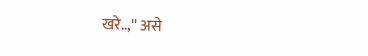खरे..,'' असे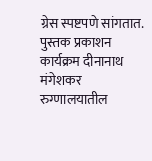ग्रेस स्पष्टपणे सांगतात.
पुस्तक प्रकाशन कार्यक्रम दीनानाथ मंगेशकर रुग्णालयातील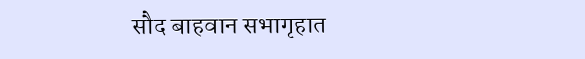सौद बाहवान सभागृहात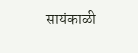सायंकाळी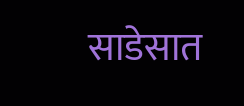साडेसात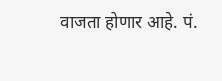वाजता होणार आहे. पं.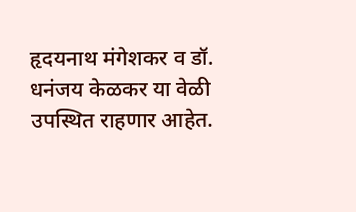हृदयनाथ मंगेशकर व डॉ. धनंजय केळकर या वेळी उपस्थित राहणार आहेत.